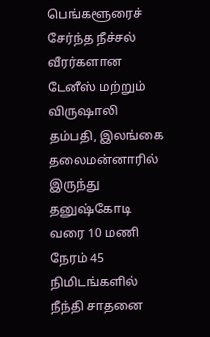பெங்களூரைச் சேர்ந்த நீச்சல் வீரர்களான டேனீஸ் மற்றும் விருஷாலி தம்பதி, இலங்கை தலைமன்னாரில் இருந்து தனுஷ்கோடி வரை 10 மணி நேரம் 45 நிமிடங்களில் நீந்தி சாதனை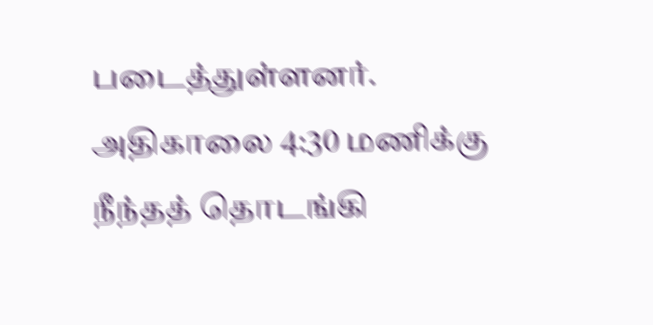படைத்துள்ளனர். அதிகாலை 4:30 மணிக்கு நீந்தத் தொடங்கி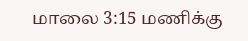மாலை 3:15 மணிக்கு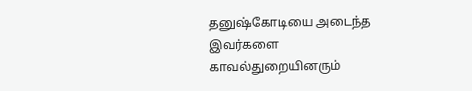தனுஷ்கோடியை அடைந்த இவர்களை காவல்துறையினரும்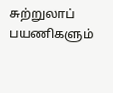சுற்றுலாப் பயணிகளும்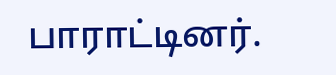பாராட்டினர்.